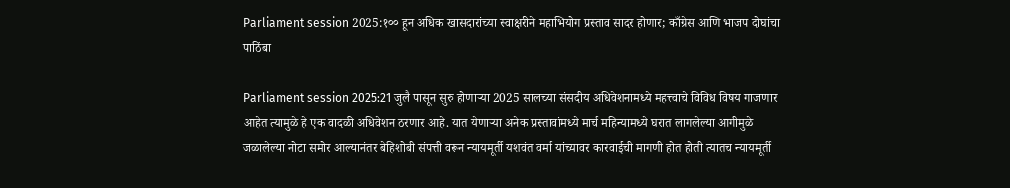Parliament session 2025:१०० हून अधिक खासदारांच्या स्वाक्षरीने महाभियोग प्रस्ताव सादर होणार; काँग्रेस आणि भाजप दोघांचा पाठिंबा

Parliament session 2025:21 जुलै पासून सुरु होणाऱ्या 2025 सालच्या संसदीय अधिवेशनामध्ये महत्त्वाचे विविध विषय गाजणार आहेत त्यामुळे हे एक वादळी अधिवेशन ठरणार आहे. यात येणाऱ्या अनेक प्रस्तावांमध्ये मार्च महिन्यामध्ये घरात लागलेल्या आगीमुळे जळालेल्या नोटा समोर आल्यानंतर बेहिशोबी संपत्ती वरून न्यायमूर्ती यशवंत वर्मा यांच्यावर कारवाईची मागणी होत होती त्यातच न्यायमूर्ती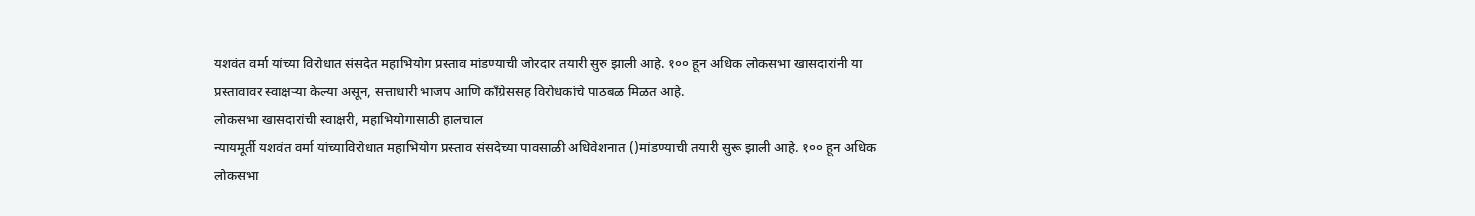यशवंत वर्मा यांच्या विरोधात संसदेत महाभियोग प्रस्ताव मांडण्याची जोरदार तयारी सुरु झाली आहे. १०० हून अधिक लोकसभा खासदारांनी या प्रस्तावावर स्वाक्षऱ्या केल्या असून, सत्ताधारी भाजप आणि काँग्रेससह विरोधकांचे पाठबळ मिळत आहे.
लोकसभा खासदारांची स्वाक्षरी, महाभियोगासाठी हालचाल
न्यायमूर्ती यशवंत वर्मा यांच्याविरोधात महाभियोग प्रस्ताव संसदेच्या पावसाळी अधिवेशनात ()मांडण्याची तयारी सुरू झाली आहे. १०० हून अधिक लोकसभा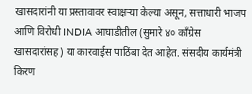खासदारांनी या प्रस्तावावर स्वाक्षऱ्या केल्या असून, सत्ताधारी भाजप आणि विरोधी INDIA आघाडीतील (सुमारे ४० काँग्रेस खासदारांसह) या कारवाईस पाठिंबा देत आहेत. संसदीय कार्यमंत्री किरण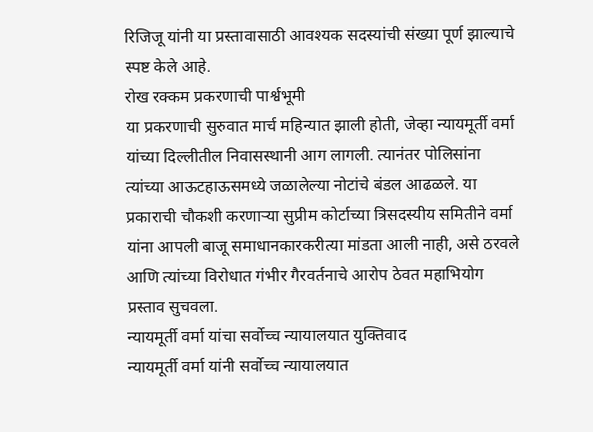रिजिजू यांनी या प्रस्तावासाठी आवश्यक सदस्यांची संख्या पूर्ण झाल्याचे स्पष्ट केले आहे.
रोख रक्कम प्रकरणाची पार्श्वभूमी
या प्रकरणाची सुरुवात मार्च महिन्यात झाली होती, जेव्हा न्यायमूर्ती वर्मा यांच्या दिल्लीतील निवासस्थानी आग लागली. त्यानंतर पोलिसांना त्यांच्या आऊटहाऊसमध्ये जळालेल्या नोटांचे बंडल आढळले. या प्रकाराची चौकशी करणाऱ्या सुप्रीम कोर्टाच्या त्रिसदस्यीय समितीने वर्मा यांना आपली बाजू समाधानकारकरीत्या मांडता आली नाही, असे ठरवले आणि त्यांच्या विरोधात गंभीर गैरवर्तनाचे आरोप ठेवत महाभियोग प्रस्ताव सुचवला.
न्यायमूर्ती वर्मा यांचा सर्वोच्च न्यायालयात युक्तिवाद
न्यायमूर्ती वर्मा यांनी सर्वोच्च न्यायालयात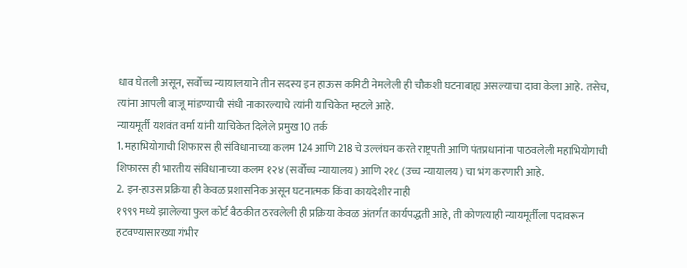धाव घेतली असून, सर्वोच्च न्यायालयाने तीन सदस्य इन हाऊस कमिटी नेमलेली ही चौकशी घटनाबाह्य असल्याचा दावा केला आहे. तसेच, त्यांना आपली बाजू मांडण्याची संधी नाकारल्याचे त्यांनी याचिकेत म्हटले आहे.
न्यायमूर्ती यशवंत वर्मा यांनी याचिकेत दिलेले प्रमुख 10 तर्क
1. महाभियोगाची शिफारस ही संविधानाच्या कलम 124 आणि 218 चे उल्लंघन करते राष्ट्रपती आणि पंतप्रधानांना पाठवलेली महाभियोगाची शिफारस ही भारतीय संविधानाच्या कलम १२४ (सर्वोच्च न्यायालय) आणि २१८ (उच्च न्यायालय) चा भंग करणारी आहे.
2. इन-हाउस प्रक्रिया ही केवळ प्रशासनिक असून घटनात्मक किंवा कायदेशीर नाही
१९९९ मध्ये झालेल्या फुल कोर्ट बैठकीत ठरवलेली ही प्रक्रिया केवळ अंतर्गत कार्यपद्धती आहे, ती कोणत्याही न्यायमूर्तीला पदावरून हटवण्यासारख्या गंभीर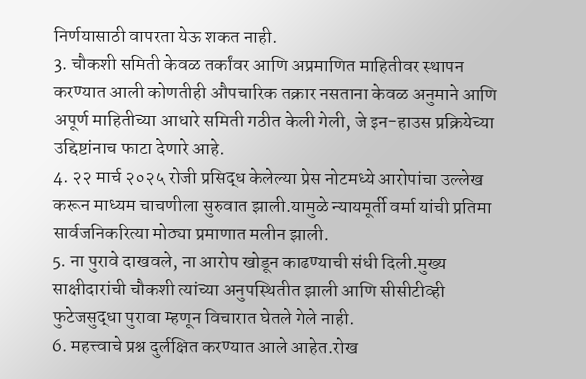निर्णयासाठी वापरता येऊ शकत नाही.
3. चौकशी समिती केवळ तर्कांवर आणि अप्रमाणित माहितीवर स्थापन करण्यात आली कोणतीही औपचारिक तक्रार नसताना केवळ अनुमाने आणि अपूर्ण माहितीच्या आधारे समिती गठीत केली गेली, जे इन-हाउस प्रक्रियेच्या उद्दिष्टांनाच फाटा देणारे आहे.
4. २२ मार्च २०२५ रोजी प्रसिद्ध केलेल्या प्रेस नोटमध्ये आरोपांचा उल्लेख करून माध्यम चाचणीला सुरुवात झाली.यामुळे न्यायमूर्ती वर्मा यांची प्रतिमा सार्वजनिकरित्या मोठ्या प्रमाणात मलीन झाली.
5. ना पुरावे दाखवले, ना आरोप खोडून काढण्याची संधी दिली.मुख्य साक्षीदारांची चौकशी त्यांच्या अनुपस्थितीत झाली आणि सीसीटीव्ही फुटेजसुद्धा पुरावा म्हणून विचारात घेतले गेले नाही.
6. महत्त्वाचे प्रश्न दुर्लक्षित करण्यात आले आहेत.रोख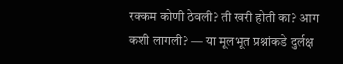रक्कम कोणी ठेवली? ती खरी होती का? आग कशी लागली? — या मूलभूत प्रश्नांकडे दुर्लक्ष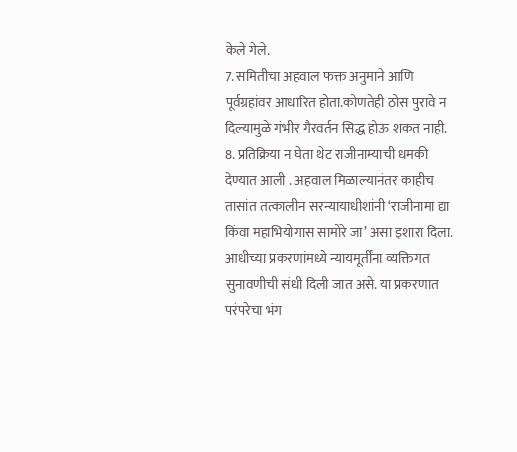केले गेले.
7. समितीचा अहवाल फक्त अनुमाने आणि पूर्वग्रहांवर आधारित होता.कोणतेही ठोस पुरावे न दिल्यामुळे गंभीर गैरवर्तन सिद्ध होऊ शकत नाही.
8. प्रतिक्रिया न घेता थेट राजीनाम्याची धमकी देण्यात आली . अहवाल मिळाल्यानंतर काहीच तासांत तत्कालीन सरन्यायाधीशांनी ‘राजीनामा द्या किंवा महाभियोगास सामोरे जा’ असा इशारा दिला. आधीच्या प्रकरणांमध्ये न्यायमूर्तींना व्यक्तिगत सुनावणीची संधी दिली जात असे. या प्रकरणात परंपरेचा भंग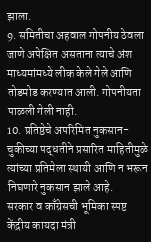झाला.
9. समितीचा अहवाल गोपनीय ठेवला जाणे अपेक्षित असताना त्याचे अंश माध्यमांमध्ये लीक केले गेले आणि तोडमोड करण्यात आली. गोपनीयता पाळली गेली नाही.
10. प्रतिष्ठेचे अपरिमित नुकसान-चुकीच्या पद्धतीने प्रसारित माहितीमुळे त्यांच्या प्रतिमेला स्थायी आणि न भरून निघणारे नुकसान झाले आहे.
सरकार व काँग्रेसची भूमिका स्पष्ट
केंद्रीय कायदा मंत्री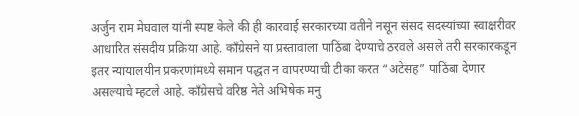अर्जुन राम मेघवाल यांनी स्पष्ट केले की ही कारवाई सरकारच्या वतीने नसून संसद सदस्यांच्या स्वाक्षरीवर आधारित संसदीय प्रक्रिया आहे. काँग्रेसने या प्रस्तावाला पाठिंबा देण्याचे ठरवले असले तरी सरकारकडून इतर न्यायालयीन प्रकरणांमध्ये समान पद्धत न वापरण्याची टीका करत “अटेसह” पाठिंबा देणार असल्याचे म्हटले आहे. काँग्रेसचे वरिष्ठ नेते अभिषेक मनु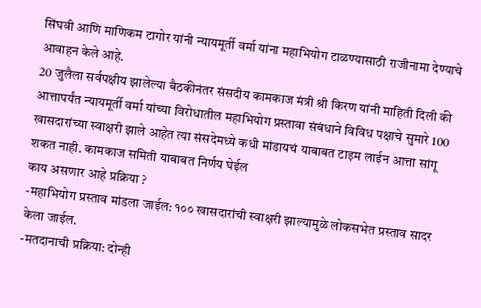सिंघवी आणि माणिकम टागोर यांनी न्यायमूर्ती वर्मा यांना महाभियोग टाळण्यासाठी राजीनामा देण्याचे आवाहन केले आहे.
20 जुलैला सर्वपक्षीय झालेल्या बैठकीनंतर संसदीय कामकाज मंत्री श्री किरण यांनी माहिती दिली की आत्तापर्यंत न्यायमूर्ती वर्मा यांच्या विरोधातील महाभियोग प्रस्तावा संबंधाने विविध पक्षाचे सुमारे 100 खासदारांच्या स्वाक्षरी झाले आहेत त्या संसदेमध्ये कधी मांडायचं याबाबत टाइम लाईन आत्ता सांगू शकत नाही. कामकाज समिती याबाबत निर्णय घेईल
काय असणार आहे प्रक्रिया ?
-महाभियोग प्रस्ताव मांडला जाईल: १०० खासदारांची स्वाक्षरी झाल्यामुळे लोकसभेत प्रस्ताव सादर केला जाईल.
-मतदानाची प्रक्रिया: दोन्ही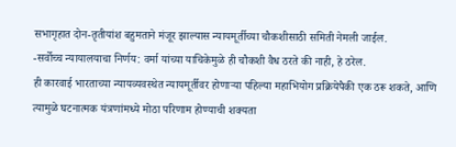सभागृहात दोन-तृतीयांश बहुमताने मंजूर झाल्यास न्यायमूर्तीच्या चौकशीसाठी समिती नेमली जाईल.
-सर्वोच्च न्यायालयाचा निर्णय: वर्मा यांच्या याचिकेमुळे ही चौकशी वैध ठरते की नाही, हे ठरेल.
ही कारवाई भारताच्या न्यायव्यवस्थेत न्यायमूर्तीवर होणाऱ्या पहिल्या महाभियोग प्रक्रियेपैकी एक ठरू शकते, आणि त्यामुळे घटनात्मक यंत्रणांमध्ये मोठा परिणाम होण्याची शक्यता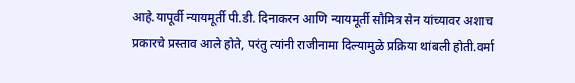आहे.यापूर्वी न्यायमूर्ती पी.डी. दिनाकरन आणि न्यायमूर्ती सौमित्र सेन यांच्यावर अशाच प्रकारचे प्रस्ताव आले होते, परंतु त्यांनी राजीनामा दिल्यामुळे प्रक्रिया थांबली होती.वर्मा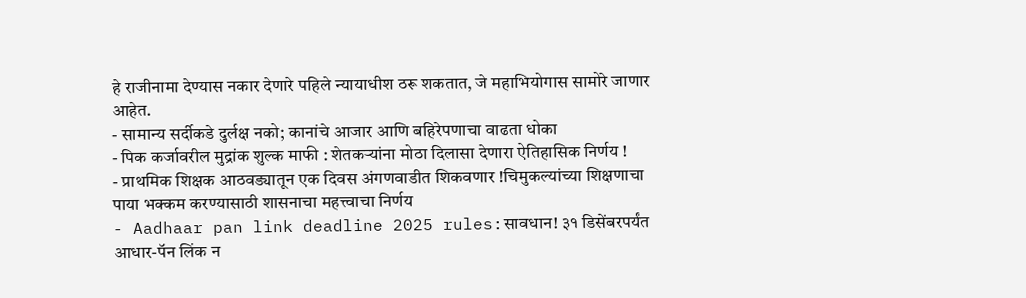हे राजीनामा देण्यास नकार देणारे पहिले न्यायाधीश ठरू शकतात, जे महाभियोगास सामोरे जाणार आहेत.
- सामान्य सर्दीकडे दुर्लक्ष नको; कानांचे आजार आणि बहिरेपणाचा वाढता धोका
- पिक कर्जावरील मुद्रांक शुल्क माफी : शेतकऱ्यांना मोठा दिलासा देणारा ऐतिहासिक निर्णय !
- प्राथमिक शिक्षक आठवड्यातून एक दिवस अंगणवाडीत शिकवणार !चिमुकल्यांच्या शिक्षणाचा पाया भक्कम करण्यासाठी शासनाचा महत्त्वाचा निर्णय
- Aadhaar pan link deadline 2025 rules:सावधान! ३१ डिसेंबरपर्यंत आधार-पॅन लिंक न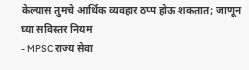केल्यास तुमचे आर्थिक व्यवहार ठप्प होऊ शकतात; जाणून घ्या सविस्तर नियम
- MPSC राज्य सेवा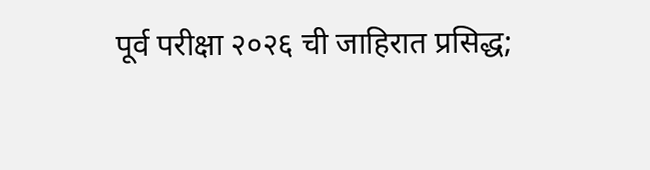पूर्व परीक्षा २०२६ ची जाहिरात प्रसिद्ध;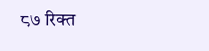८७ रिक्त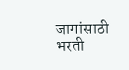जागांसाठी भरती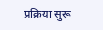प्रक्रिया सुरू